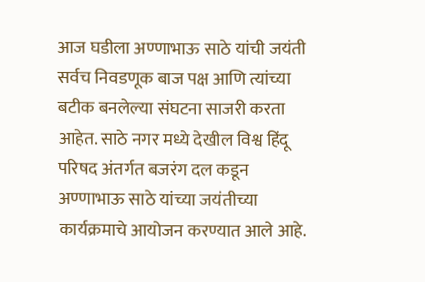आज घडीला अण्णाभाऊ साठे यांची जयंती सर्वच निवडणूक बाज पक्ष आणि त्यांच्या बटीक बनलेल्या संघटना साजरी करता आहेत. साठे नगर मध्ये देखील विश्व हिंदू परिषद अंतर्गत बजरंग दल कडून अण्णाभाऊ साठे यांच्या जयंतीच्या कार्यक्रमाचे आयोजन करण्यात आले आहे.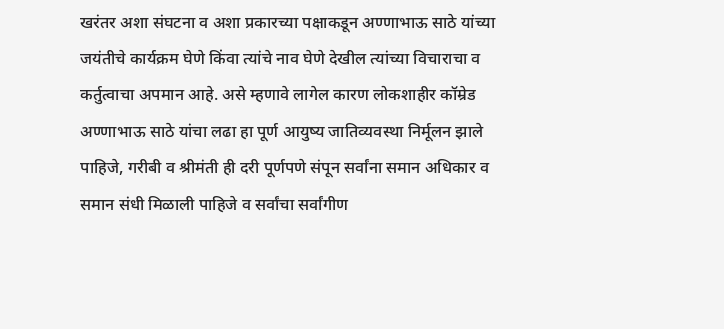खरंतर अशा संघटना व अशा प्रकारच्या पक्षाकडून अण्णाभाऊ साठे यांच्या जयंतीचे कार्यक्रम घेणे किंवा त्यांचे नाव घेणे देखील त्यांच्या विचाराचा व कर्तुत्वाचा अपमान आहे. असे म्हणावे लागेल कारण लोकशाहीर कॉम्रेड अण्णाभाऊ साठे यांचा लढा हा पूर्ण आयुष्य जातिव्यवस्था निर्मूलन झाले पाहिजे, गरीबी व श्रीमंती ही दरी पूर्णपणे संपून सर्वांना समान अधिकार व समान संधी मिळाली पाहिजे व सर्वांचा सर्वांगीण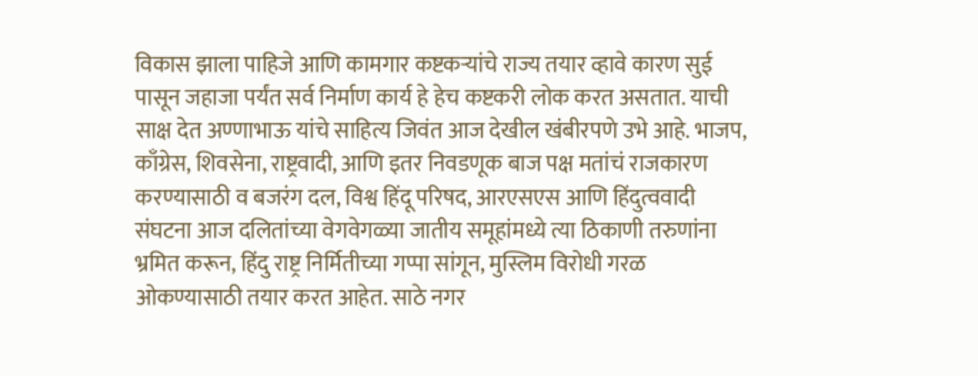विकास झाला पाहिजे आणि कामगार कष्टकऱ्यांचे राज्य तयार व्हावे कारण सुई पासून जहाजा पर्यंत सर्व निर्माण कार्य हे हेच कष्टकरी लोक करत असतात. याची साक्ष देत अण्णाभाऊ यांचे साहित्य जिवंत आज देखील खंबीरपणे उभे आहे. भाजप, काँग्रेस, शिवसेना, राष्ट्रवादी, आणि इतर निवडणूक बाज पक्ष मतांचं राजकारण करण्यासाठी व बजरंग दल, विश्व हिंदू परिषद, आरएसएस आणि हिंदुत्ववादी संघटना आज दलितांच्या वेगवेगळ्या जातीय समूहांमध्ये त्या ठिकाणी तरुणांना भ्रमित करून, हिंदु राष्ट्र निर्मितीच्या गप्पा सांगून, मुस्लिम विरोधी गरळ ओकण्यासाठी तयार करत आहेत. साठे नगर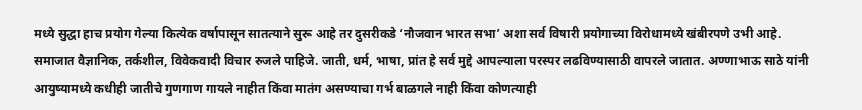मध्ये सुद्धा हाच प्रयोग गेल्या कित्येक वर्षापासून सातत्याने सुरू आहे तर दुसरीकडे ‘नौजवान भारत सभा’ अशा सर्व विषारी प्रयोगाच्या विरोधामध्ये खंबीरपणे उभी आहे. समाजात वैज्ञानिक, तर्कशील, विवेकवादी विचार रुजले पाहिजे. जाती, धर्म, भाषा, प्रांत हे सर्व मुद्दे आपल्याला परस्पर लढविण्यासाठी वापरले जातात. अण्णाभाऊ साठे यांनी आयुष्यामध्ये कधीही जातीचे गुणगाण गायले नाहीत किंवा मातंग असण्याचा गर्भ बाळगले नाही किंवा कोणत्याही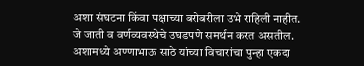अशा संघटना किंवा पक्षाच्या बरोबरीला उभे राहिली नाहीत. जे जाती व वर्णव्यवस्थेचे उघडपणे समर्थन करत असतील.
अशामध्ये अण्णाभाऊ साठे यांच्या विचारांचा पुन्हा एकदा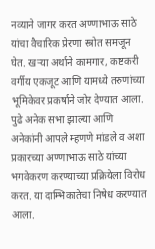नव्याने जागर करत अण्णाभाऊ साठे यांचा वैचारिक प्रेरणा स्त्रोत समजून घेत. खऱ्या अर्थाने कामगार, कष्टकरी वर्गीय एकजूट आणि यामध्ये तरुणांच्या भूमिकेवर प्रकर्षाने जोर देण्यात आला. पुढे अनेक सभा झाल्या आणि अनेकांनी आपले म्हणणे मांडले व अशा प्रकारच्या अण्णाभाऊ साठे यांच्या भगवेकरण करण्याच्या प्रक्रियेला विरोध करत. या दाम्भिकातेचा निषेध करण्यात आला.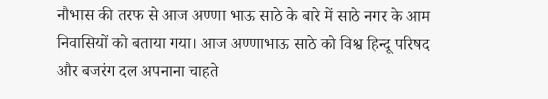नौभास की तरफ से आज अण्णा भाऊ साठे के बारे में साठे नगर के आम निवासियों को बताया गया। आज अण्णाभाऊ साठे को विश्व हिन्दू परिषद और बजरंग दल अपनाना चाहते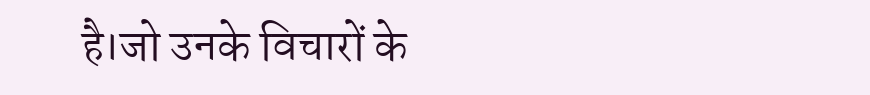है।जो उनके विचारों के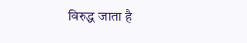विरुद्ध जाता है